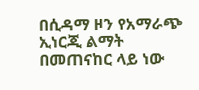በሲዳማ ዞን የአማራጭ ኢነርጂ ልማት በመጠናከር ላይ ነው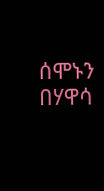ሰሞኑን
በሃዋሳ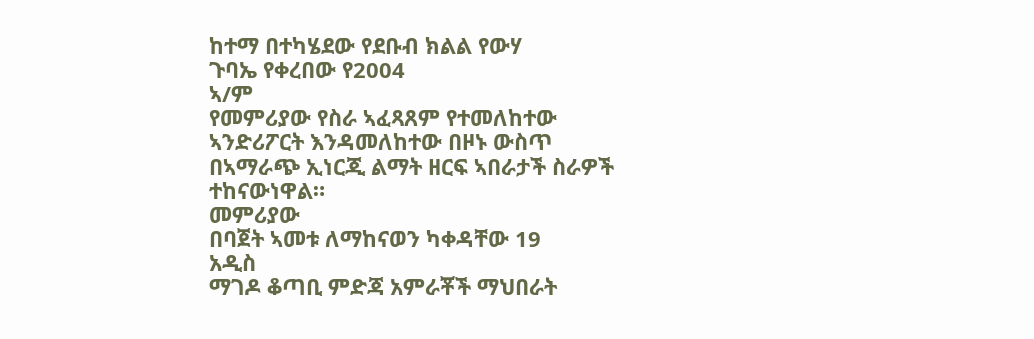ከተማ በተካሄደው የደቡብ ክልል የውሃ
ጉባኤ የቀረበው የ2004
ኣ/ም
የመምሪያው የስራ ኣፈጻጸም የተመለከተው
ኣንድሪፖርት እንዳመለከተው በዞኑ ውስጥ
በኣማራጭ ኢነርጂ ልማት ዘርፍ ኣበራታች ስራዎች
ተከናውነዋል።
መምሪያው
በባጀት ኣመቱ ለማከናወን ካቀዳቸው 19
አዲስ
ማገዶ ቆጣቢ ምድጃ አምራቾች ማህበራት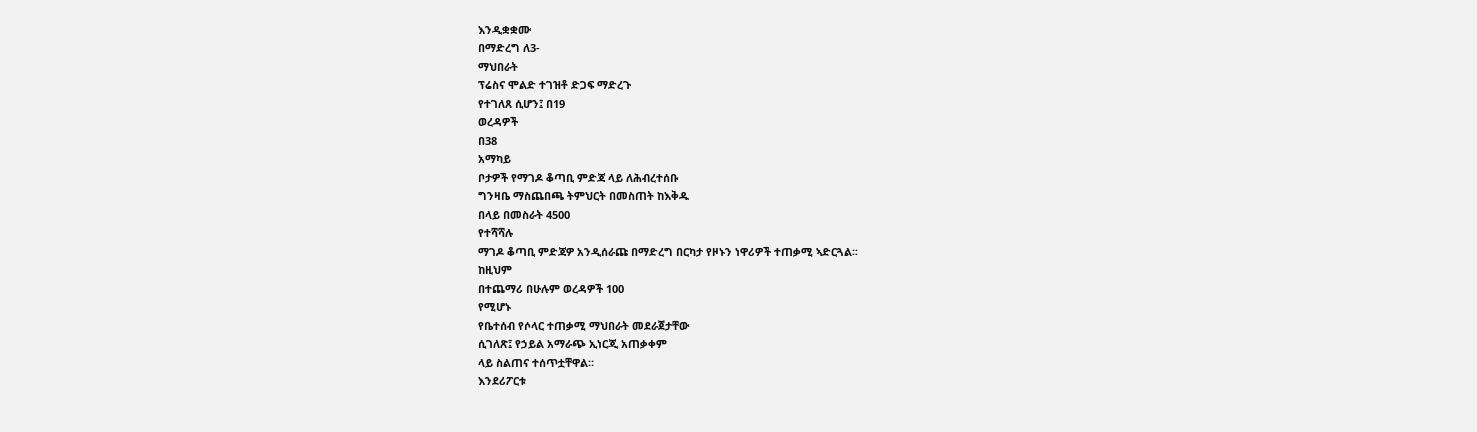እንዲቋቋሙ
በማድረግ ለ3-
ማህበራት
ፕሬስና ሞልድ ተገዝቶ ድጋፍ ማድረጉ
የተገለጸ ሲሆን፤ በ19
ወረዳዎች
በ38
አማካይ
ቦታዎች የማገዶ ቆጣቢ ምድጃ ላይ ለሕብረተሰቡ
ግንዛቤ ማስጨበጫ ትምህርት በመስጠት ከእቅዱ
በላይ በመስራት 4500
የተሻሻሉ
ማገዶ ቆጣቢ ምድጃዎ አንዲሰራጩ በማድረግ በርካታ የዞኑን ነዋሪዎች ተጠቃሚ ኣድርጓል፡፡
ከዚህም
በተጨማሪ በሁሉም ወረዳዎች 100
የሚሆኑ
የቤተሰብ የሶላር ተጠቃሚ ማህበራት መደራጀታቸው
ሲገለጽ፤ የኃይል አማራጭ ኢነርጂ አጠቃቀም
ላይ ስልጠና ተሰጥቷቸዋል።
እንደሪፖርቱ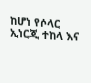ከሆነ የሶላር
ኢነርጂ ተከላ እና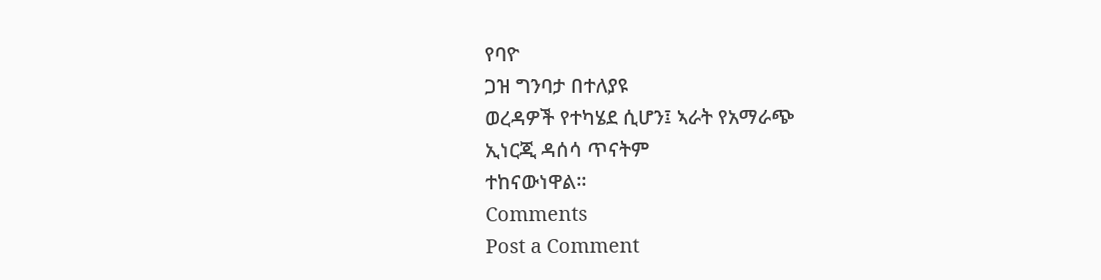የባዮ
ጋዝ ግንባታ በተለያዩ
ወረዳዎች የተካሄደ ሲሆን፤ ኣራት የአማራጭ
ኢነርጂ ዳሰሳ ጥናትም
ተከናውነዋል።
Comments
Post a Comment